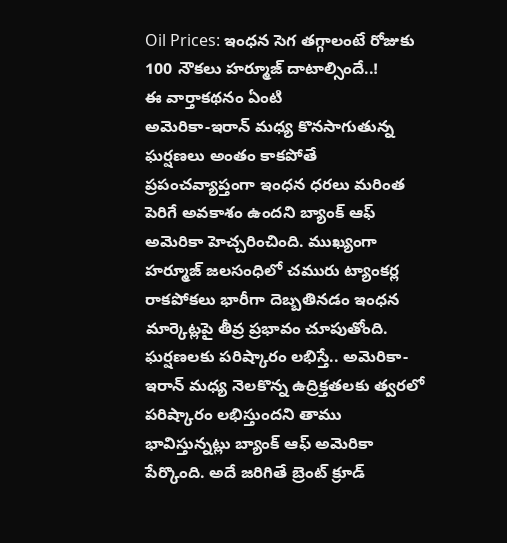Oil Prices: ఇంధన సెగ తగ్గాలంటే రోజుకు 100 నౌకలు హర్మూజ్ దాటాల్సిందే..!
ఈ వార్తాకథనం ఏంటి
అమెరికా-ఇరాన్ మధ్య కొనసాగుతున్న ఘర్షణలు అంతం కాకపోతే ప్రపంచవ్యాప్తంగా ఇంధన ధరలు మరింత పెరిగే అవకాశం ఉందని బ్యాంక్ ఆఫ్ అమెరికా హెచ్చరించింది. ముఖ్యంగా హర్మూజ్ జలసంధిలో చమురు ట్యాంకర్ల రాకపోకలు భారీగా దెబ్బతినడం ఇంధన మార్కెట్లపై తీవ్ర ప్రభావం చూపుతోంది. ఘర్షణలకు పరిష్కారం లభిస్తే.. అమెరికా-ఇరాన్ మధ్య నెలకొన్న ఉద్రిక్తతలకు త్వరలో పరిష్కారం లభిస్తుందని తాము భావిస్తున్నట్లు బ్యాంక్ ఆఫ్ అమెరికా పేర్కొంది. అదే జరిగితే బ్రెంట్ క్రూడ్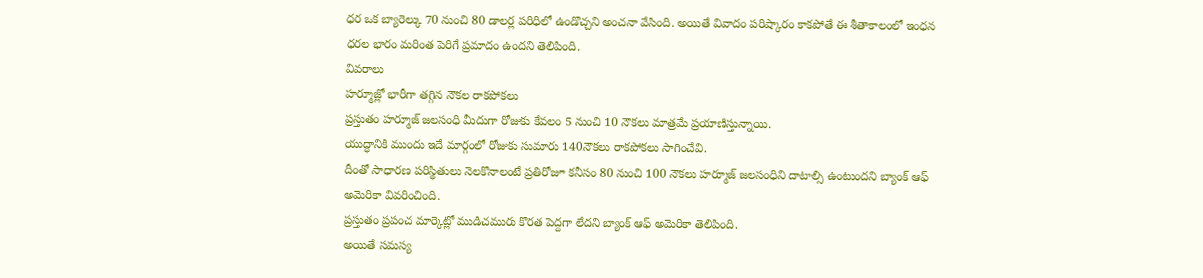ధర ఒక బ్యారెల్కు 70 నుంచి 80 డాలర్ల పరిధిలో ఉండొచ్చని అంచనా వేసింది. అయితే వివాదం పరిష్కారం కాకపోతే ఈ శీతాకాలంలో ఇంధన ధరల భారం మరింత పెరిగే ప్రమాదం ఉందని తెలిపింది.
వివరాలు
హర్మూజ్లో భారీగా తగ్గిన నౌకల రాకపోకలు
ప్రస్తుతం హర్మూజ్ జలసంధి మీదుగా రోజుకు కేవలం 5 నుంచి 10 నౌకలు మాత్రమే ప్రయాణిస్తున్నాయి.
యుద్ధానికి ముందు ఇదే మార్గంలో రోజుకు సుమారు 140నౌకలు రాకపోకలు సాగించేవి.
దీంతో సాధారణ పరిస్థితులు నెలకొనాలంటే ప్రతిరోజూ కనీసం 80 నుంచి 100 నౌకలు హర్మూజ్ జలసంధిని దాటాల్సి ఉంటుందని బ్యాంక్ ఆఫ్ అమెరికా వివరించింది.
ప్రస్తుతం ప్రపంచ మార్కెట్లో ముడిచమురు కొరత పెద్దగా లేదని బ్యాంక్ ఆఫ్ అమెరికా తెలిపింది.
అయితే సమస్య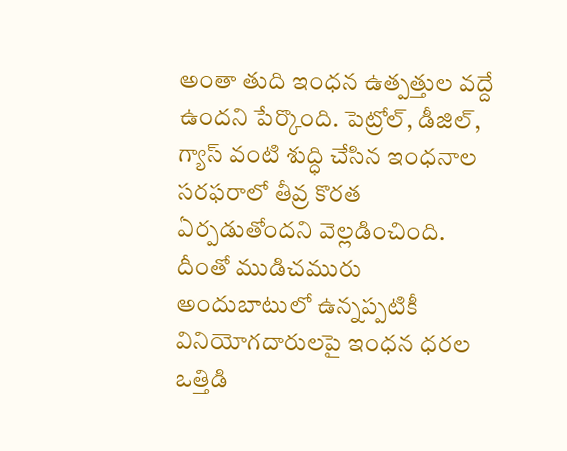అంతా తుది ఇంధన ఉత్పత్తుల వద్దే ఉందని పేర్కొంది. పెట్రోల్, డీజిల్, గ్యాస్ వంటి శుద్ధి చేసిన ఇంధనాల సరఫరాలో తీవ్ర కొరత ఏర్పడుతోందని వెల్లడించింది.
దీంతో ముడిచమురు అందుబాటులో ఉన్నప్పటికీ వినియోగదారులపై ఇంధన ధరల ఒత్తిడి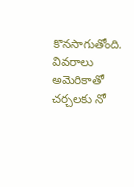కొనసాగుతోంది.
వివరాలు
అమెరికాతో చర్చలకు నో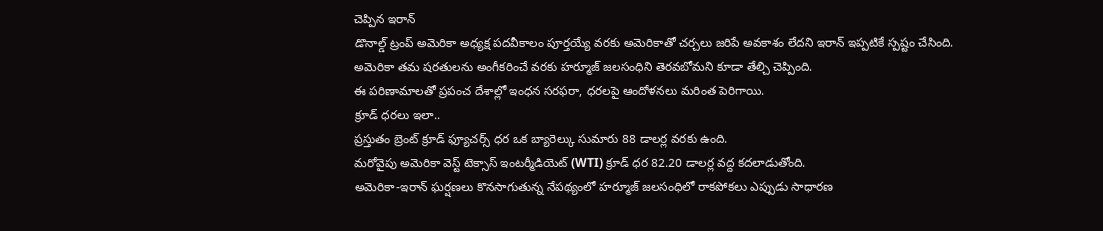చెప్పిన ఇరాన్
డొనాల్డ్ ట్రంప్ అమెరికా అధ్యక్ష పదవీకాలం పూర్తయ్యే వరకు అమెరికాతో చర్చలు జరిపే అవకాశం లేదని ఇరాన్ ఇప్పటికే స్పష్టం చేసింది.
అమెరికా తమ షరతులను అంగీకరించే వరకు హర్మూజ్ జలసంధిని తెరవబోమని కూడా తేల్చి చెప్పింది.
ఈ పరిణామాలతో ప్రపంచ దేశాల్లో ఇంధన సరఫరా, ధరలపై ఆందోళనలు మరింత పెరిగాయి.
క్రూడ్ ధరలు ఇలా..
ప్రస్తుతం బ్రెంట్ క్రూడ్ ఫ్యూచర్స్ ధర ఒక బ్యారెల్కు సుమారు 88 డాలర్ల వరకు ఉంది.
మరోవైపు అమెరికా వెస్ట్ టెక్సాస్ ఇంటర్మీడియెట్ (WTI) క్రూడ్ ధర 82.20 డాలర్ల వద్ద కదలాడుతోంది.
అమెరికా-ఇరాన్ ఘర్షణలు కొనసాగుతున్న నేపథ్యంలో హర్మూజ్ జలసంధిలో రాకపోకలు ఎప్పుడు సాధారణ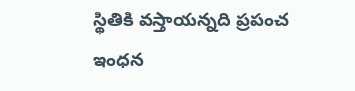స్థితికి వస్తాయన్నది ప్రపంచ ఇంధన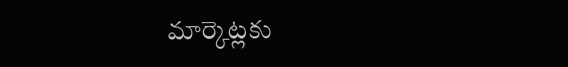మార్కెట్లకు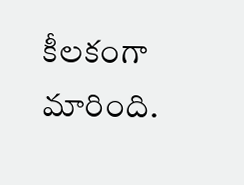కీలకంగా మారింది.